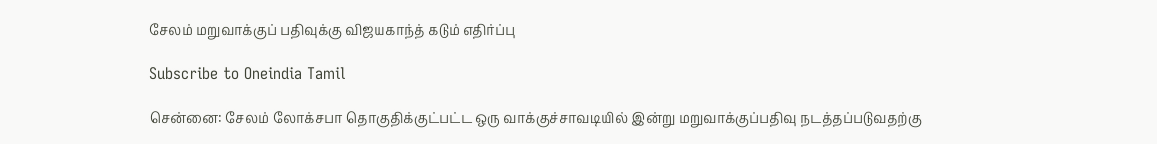சேலம் மறுவாக்குப் பதிவுக்கு விஜயகாந்த் கடும் எதிர்ப்பு

Subscribe to Oneindia Tamil

சென்னை: சேலம் லோக்சபா தொகுதிக்குட்பட்ட ஒரு வாக்குச்சாவடியில் இன்று மறுவாக்குப்பதிவு நடத்தப்படுவதற்கு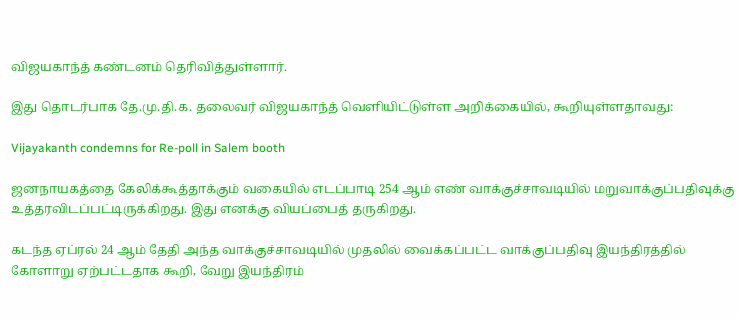விஜயகாந்த் கண்டனம் தெரிவித்துள்ளார்.

இது தொடர்பாக தே.மு.தி.க. தலைவர் விஜயகாந்த் வெளியிட்டுள்ள அறிக்கையில், கூறியுள்ளதாவது:

Vijayakanth condemns for Re-poll in Salem booth

ஜனநாயகத்தை கேலிக்கூத்தாக்கும் வகையில் எடப்பாடி 254 ஆம் எண் வாக்குச்சாவடியில் மறுவாக்குப்பதிவுக்கு உத்தரவிடப்பட்டிருக்கிறது. இது எனக்கு வியப்பைத் தருகிறது.

கடந்த ஏப்ரல் 24 ஆம் தேதி அந்த வாக்குச்சாவடியில் முதலில் வைக்கப்பட்ட வாக்குப்பதிவு இயந்திரத்தில் கோளாறு ஏற்பட்டதாக கூறி, வேறு இயந்திரம்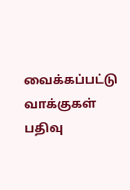வைக்கப்பட்டு வாக்குகள் பதிவு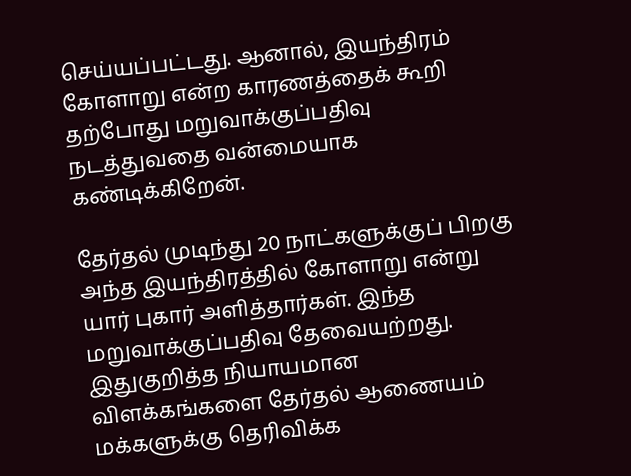செய்யப்பட்டது. ஆனால், இயந்திரம் கோளாறு என்ற காரணத்தைக் கூறி தற்போது மறுவாக்குப்பதிவு நடத்துவதை வன்மையாக கண்டிக்கிறேன்.

தேர்தல் முடிந்து 20 நாட்களுக்குப் பிறகு அந்த இயந்திரத்தில் கோளாறு என்று யார் புகார் அளித்தார்கள். இந்த மறுவாக்குப்பதிவு தேவையற்றது. இதுகுறித்த நியாயமான விளக்கங்களை தேர்தல் ஆணையம் மக்களுக்கு தெரிவிக்க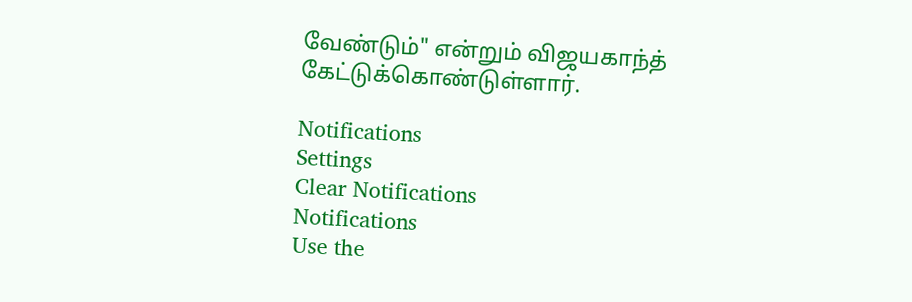வேண்டும்" என்றும் விஜயகாந்த் கேட்டுக்கொண்டுள்ளார்.

Notifications
Settings
Clear Notifications
Notifications
Use the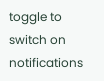toggle to switch on notifications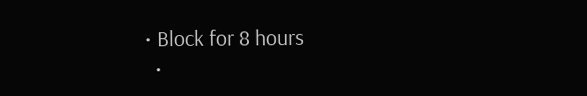• Block for 8 hours
  •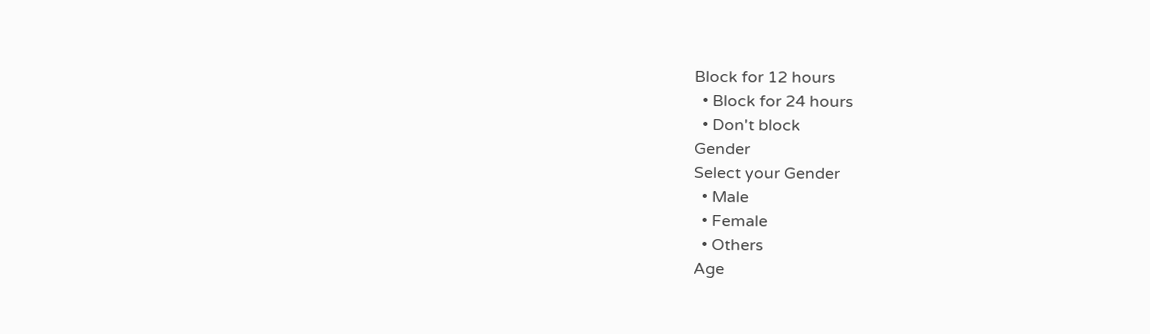Block for 12 hours
  • Block for 24 hours
  • Don't block
Gender
Select your Gender
  • Male
  • Female
  • Others
Age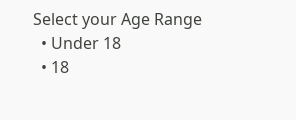Select your Age Range
  • Under 18
  • 18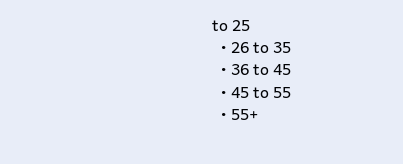to 25
  • 26 to 35
  • 36 to 45
  • 45 to 55
  • 55+